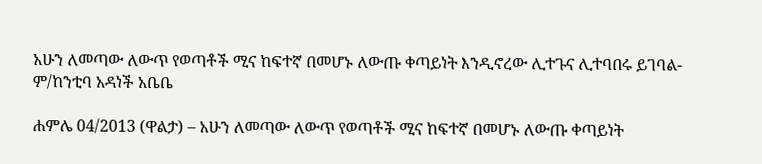አሁን ለመጣው ለውጥ የወጣቶች ሚና ከፍተኛ በመሆኑ ለውጡ ቀጣይነት እንዲኖረው ሊተጉና ሊተባበሩ ይገባል- ም/ከንቲባ አዳነች አቤቤ

ሐምሌ 04/2013 (ዋልታ) – አሁን ለመጣው ለውጥ የወጣቶች ሚና ከፍተኛ በመሆኑ ለውጡ ቀጣይነት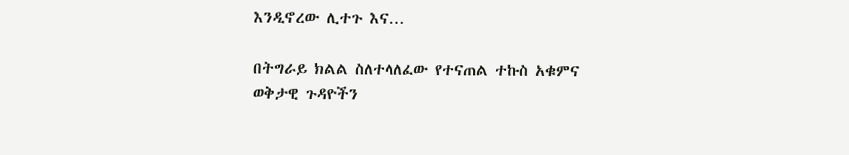እንዲኖረው ሊተጉ እና…

በትግራይ ክልል ስለተላለፈው የተናጠል ተኩስ አቁምና ወቅታዊ ጉዳዮችን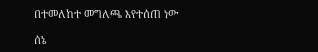በተመለከተ መግለጫ እየተሰጠ ነው

ሰኔ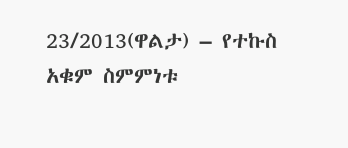23/2013(ዋልታ) – የተኩስ አቁም ስምምነቱ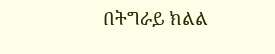በትግራይ ክልል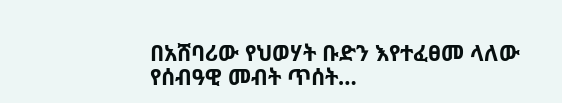በአሸባሪው የህወሃት ቡድን እየተፈፀመ ላለው የሰብዓዊ መብት ጥሰት…